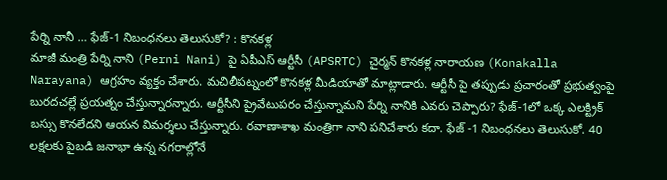పేర్ని నానీ … ఫేజ్-1 నిబంధనలు తెలుసుకో? : కొనకళ్ల
మాజీ మంత్రి పేర్ని నాని (Perni Nani) పై ఏపీఎస్ ఆర్టీసీ (APSRTC) చైర్మన్ కొనకళ్ల నారాయణ (Konakalla Narayana) ఆగ్రహం వ్యక్తం చేశారు. మచిలీపట్నంలో కొనకళ్ల మీడియాతో మాట్లాడారు. ఆర్టీసీ పై తప్పుడు ప్రచారంతో ప్రభుత్వంపై బురదచల్లే ప్రయత్నం చేస్తున్నారన్నారు. ఆర్టీసీని ప్రైవేటుపరం చేస్తున్నామని పేర్ని నానికి ఎవరు చెప్పారు? ఫేజ్-1లో ఒక్క ఎలక్ట్రిక్ బస్సు కొనలేదని ఆయన విమర్శలు చేస్తున్నారు. రవాణాశాఖ మంత్రిగా నాని పనిచేశారు కదా. ఫేజ్ -1 నిబంధనలు తెలుసుకో. 40 లక్షలకు పైబడి జనాభా ఉన్న నగరాల్లోనే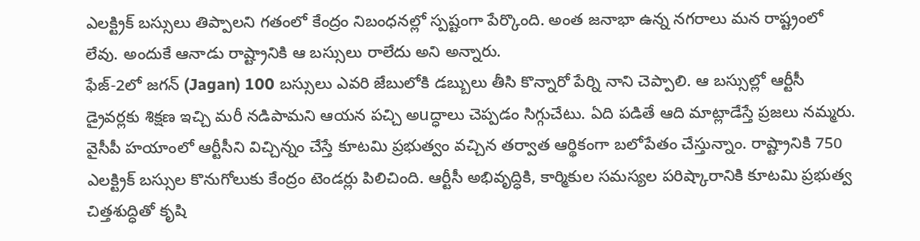ఎలక్ట్రిక్ బస్సులు తిప్పాలని గతంలో కేంద్రం నిబంధనల్లో స్పష్టంగా పేర్కొంది. అంత జనాభా ఉన్న నగరాలు మన రాష్ట్రంలో లేవు. అందుకే ఆనాడు రాష్ట్రానికి ఆ బస్సులు రాలేదు అని అన్నారు.
ఫేజ్-2లో జగన్ (Jagan) 100 బస్సులు ఎవరి జేబులోకి డబ్బులు తీసి కొన్నారో పేర్ని నాని చెప్పాలి. ఆ బస్సుల్లో ఆర్టీసీ డ్రైవర్లకు శిక్షణ ఇచ్చి మరీ నడిపామని ఆయన పచ్చి అuద్ధాలు చెప్పడం సిగ్గుచేటు. ఏది పడితే ఆది మాట్లాడేస్తే ప్రజలు నమ్మరు. వైసీపీ హయాంలో ఆర్టీసీని విచ్చిన్నం చేస్తే కూటమి ప్రభుత్వం వచ్చిన తర్వాత ఆర్థికంగా బలోపేతం చేస్తున్నాం. రాష్ట్రానికి 750 ఎలక్ట్రిక్ బస్సుల కొనుగోలుకు కేంద్రం టెండర్లు పిలిచింది. ఆర్టీసీ అభివృద్ధికి, కార్మికుల సమస్యల పరిష్కారానికి కూటమి ప్రభుత్వ చిత్తశుద్ధితో కృషి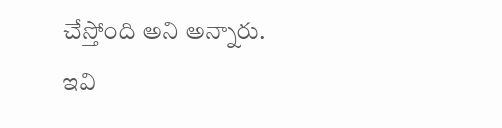చేస్తోంది అని అన్నారు.
ఇవి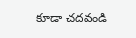కూడా చదవండి